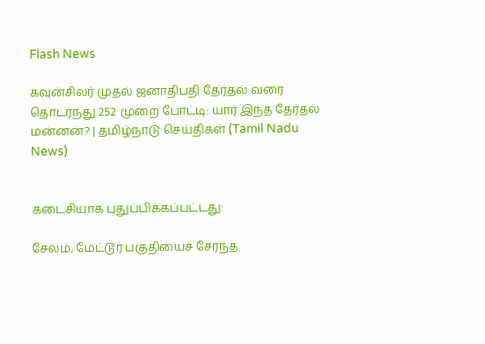Flash News

கவுன்சிலர் முதல் ஜனாதிபதி தேர்தல் வரை தொடர்ந்து 252 முறை போட்டி: யார் இந்த தேர்தல் மன்னன்? | தமிழ்நாடு செய்திகள் (Tamil Nadu News)


கடைசியாக புதுப்பிக்கப்பட்டது:

சேலம், மேட்டூர் பகுதியைச் சேர்ந்த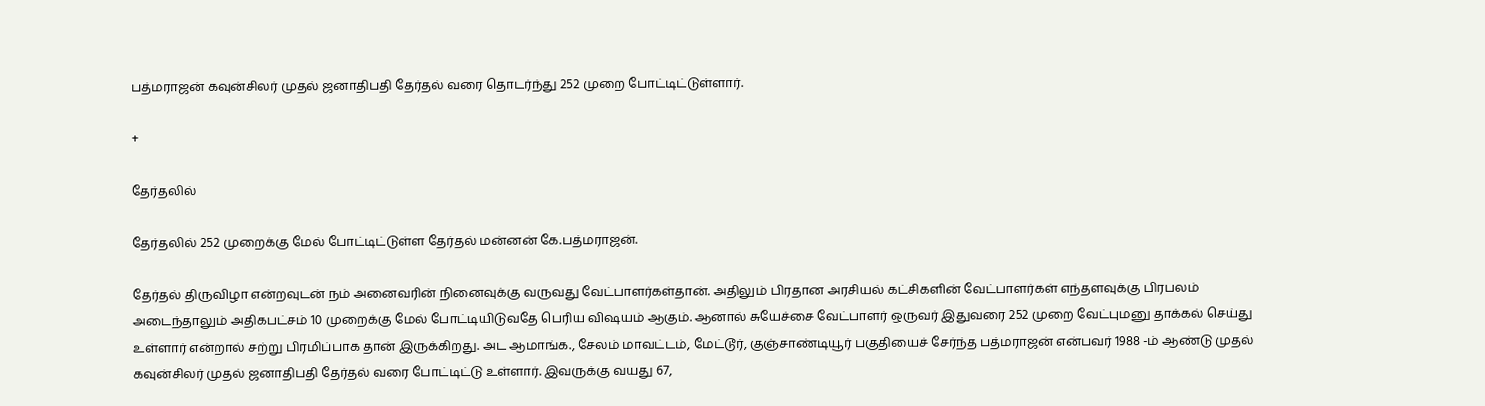பத்மராஜன் கவுன்சிலர் முதல் ஜனாதிபதி தேர்தல் வரை தொடர்ந்து 252 முறை போட்டிட்டுள்ளார்.

+

தேர்தலில்

தேர்தலில் 252 முறைக்கு மேல் போட்டிட்டுள்ள தேர்தல் மன்னன் கே.பத்மராஜன்.

தேர்தல் திருவிழா என்றவுடன் நம் அனைவரின் நினைவுக்கு வருவது வேட்பாளர்கள்தான். அதிலும் பிரதான அரசியல் கட்சிகளின் வேட்பாளர்கள் எந்தளவுக்கு பிரபலம் அடைந்தாலும் அதிகபட்சம் 10 முறைக்கு மேல் போட்டியிடுவதே பெரிய விஷயம் ஆகும். ஆனால் சுயேச்சை வேட்பாளர் ஒருவர் இதுவரை 252 முறை வேட்புமனு தாக்கல் செய்து உள்ளார் என்றால் சற்று பிரமிப்பாக தான் இருக்கிறது. அட ஆமாங்க., சேலம் மாவட்டம், மேட்டூர், குஞ்சாண்டியூர் பகுதியைச் சேர்ந்த பத்மராஜன் என்பவர் 1988 -ம் ஆண்டு முதல் கவுன்சிலர் முதல் ஜனாதிபதி தேர்தல் வரை போட்டிட்டு உள்ளார். இவருக்கு வயது 67,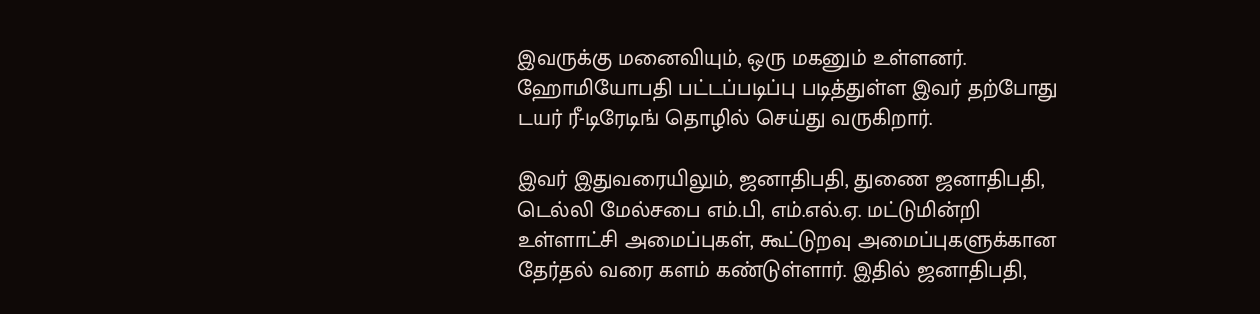இவருக்கு மனைவியும், ஒரு மகனும் உள்ளனர். ஹோமியோபதி பட்டப்படிப்பு படித்துள்ள இவர் தற்போது டயர் ரீ-டிரேடிங் தொழில் செய்து வருகிறார்.

இவர் இதுவரையிலும், ஜனாதிபதி, துணை ஜனாதிபதி, டெல்லி மேல்சபை எம்.பி, எம்.எல்.ஏ. மட்டுமின்றி உள்ளாட்சி அமைப்புகள், கூட்டுறவு அமைப்புகளுக்கான தேர்தல் வரை களம் கண்டுள்ளார். இதில் ஜனாதிபதி,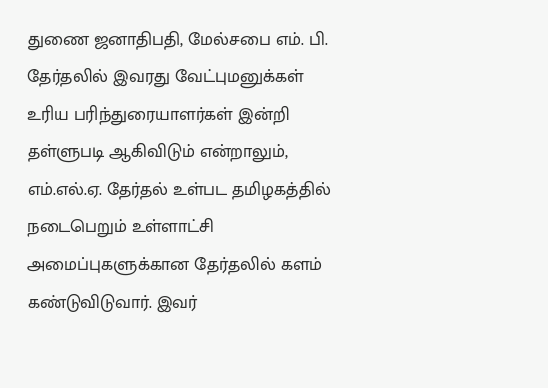துணை ஜனாதிபதி, மேல்சபை எம். பி. தேர்தலில் இவரது வேட்புமனுக்கள் உரிய பரிந்துரையாளர்கள் இன்றி தள்ளுபடி ஆகிவிடும் என்றாலும், எம்.எல்.ஏ. தேர்தல் உள்பட தமிழகத்தில் நடைபெறும் உள்ளாட்சி அமைப்புகளுக்கான தேர்தலில் களம் கண்டுவிடுவார். இவர்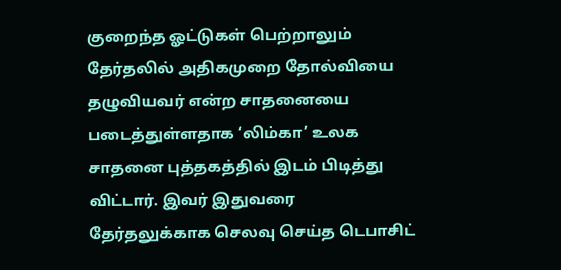குறைந்த ஓட்டுகள் பெற்றாலும் தேர்தலில் அதிகமுறை தோல்வியை தழுவியவர் என்ற சாதனையை படைத்துள்ளதாக ‘லிம்கா’ உலக சாதனை புத்தகத்தில் இடம் பிடித்து விட்டார். இவர் இதுவரை தேர்தலுக்காக செலவு செய்த டெபாசிட்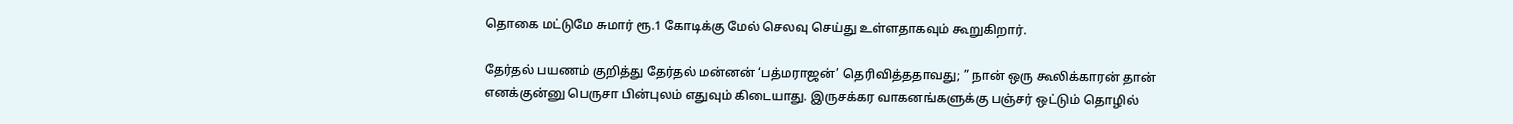தொகை மட்டுமே சுமார் ரூ.1 கோடிக்கு மேல் செலவு செய்து உள்ளதாகவும் கூறுகிறார்.

தேர்தல் பயணம் குறித்து தேர்தல் மன்னன் ‘பத்மராஜன்’ தெரிவித்ததாவது; ” நான் ஒரு கூலிக்காரன் தான் எனக்குன்னு பெருசா பின்புலம் எதுவும் கிடையாது. இருசக்கர வாகனங்களுக்கு பஞ்சர் ஒட்டும் தொழில்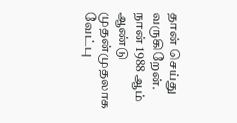தான் செய்து வருகிறேன். நான் 1988 ஆம் ஆண்டு முதன்முதலாக வேட்பு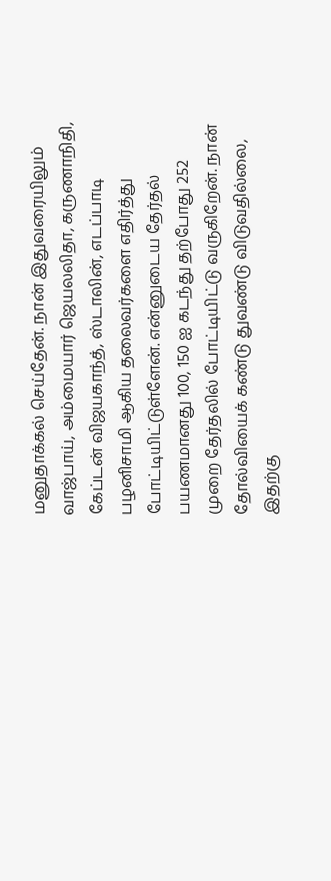மனுதாக்கல் செய்தேன். நான் இதுவரையிலும் வாஜ்பாய், அம்மையார் ஜெயலலிதா, கருணாநிதி, கேப்டன் விஜயகாந்த், ஸ்டாலின், எடப்பாடி பழனிசாமி ஆகிய தலைவர்களை எதிர்த்து போட்டியிட்டுள்ளேன். என்னுடைய தேர்தல் பயணமானது 100, 150 ஐ கடந்து தற்போது 252 முறை தேர்தலில் போட்டியிட்டு வருகிறேன். நான் தோல்வியைக் கண்டு துவண்டு விடுவதில்லை, இதற்கு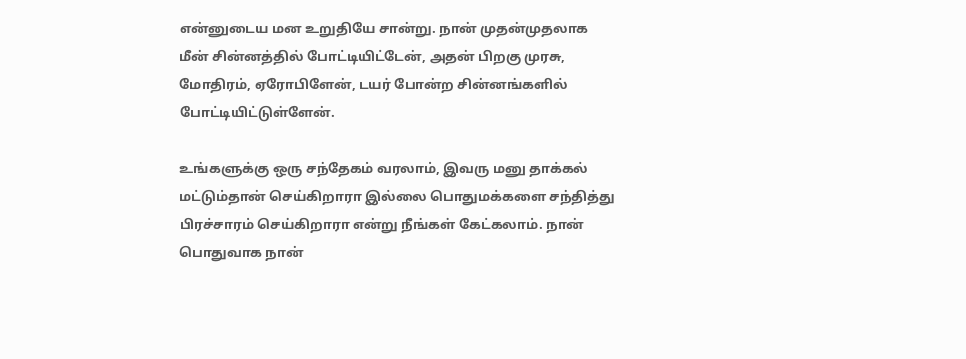என்னுடைய மன உறுதியே சான்று. நான் முதன்முதலாக மீன் சின்னத்தில் போட்டியிட்டேன், அதன் பிறகு முரசு, மோதிரம், ஏரோபிளேன், டயர் போன்ற சின்னங்களில் போட்டியிட்டுள்ளேன்.

உங்களுக்கு ஒரு சந்தேகம் வரலாம், இவரு மனு தாக்கல் மட்டும்தான் செய்கிறாரா இல்லை பொதுமக்களை சந்தித்து பிரச்சாரம் செய்கிறாரா என்று நீங்கள் கேட்கலாம். நான் பொதுவாக நான்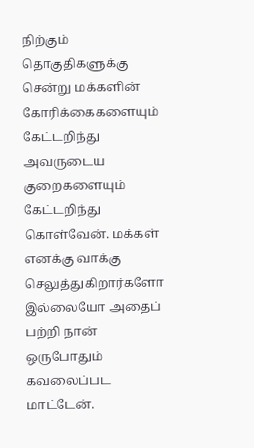நிற்கும் தொகுதிகளுக்கு சென்று மக்களின் கோரிக்கைகளையும் கேட்டறிந்து அவருடைய குறைகளையும் கேட்டறிந்து கொள்வேன். மக்கள் எனக்கு வாக்கு செலுத்துகிறார்களோ இல்லையோ அதைப் பற்றி நான் ஒருபோதும் கவலைப்பட மாட்டேன்.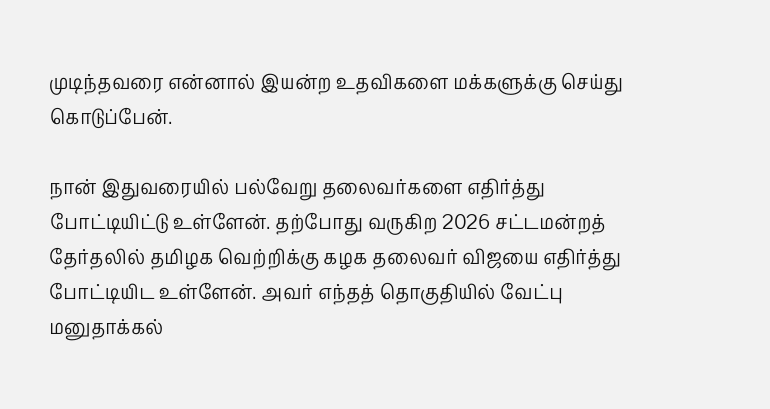முடிந்தவரை என்னால் இயன்ற உதவிகளை மக்களுக்கு செய்து கொடுப்பேன்.

நான் இதுவரையில் பல்வேறு தலைவர்களை எதிர்த்து போட்டியிட்டு உள்ளேன். தற்போது வருகிற 2026 சட்டமன்றத் தேர்தலில் தமிழக வெற்றிக்கு கழக தலைவர் விஜயை எதிர்த்து போட்டியிட உள்ளேன். அவர் எந்தத் தொகுதியில் வேட்பு மனுதாக்கல்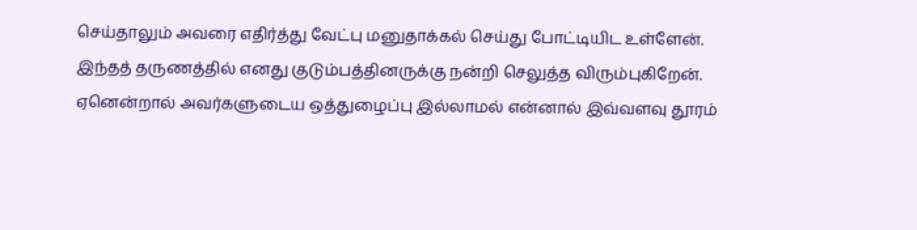செய்தாலும் அவரை எதிர்த்து வேட்பு மனுதாக்கல் செய்து போட்டியிட உள்ளேன். இந்தத் தருணத்தில் எனது குடும்பத்தினருக்கு நன்றி செலுத்த விரும்புகிறேன். ஏனென்றால் அவர்களுடைய ஒத்துழைப்பு இல்லாமல் என்னால் இவ்வளவு தூரம்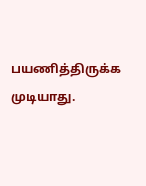பயணித்திருக்க முடியாது.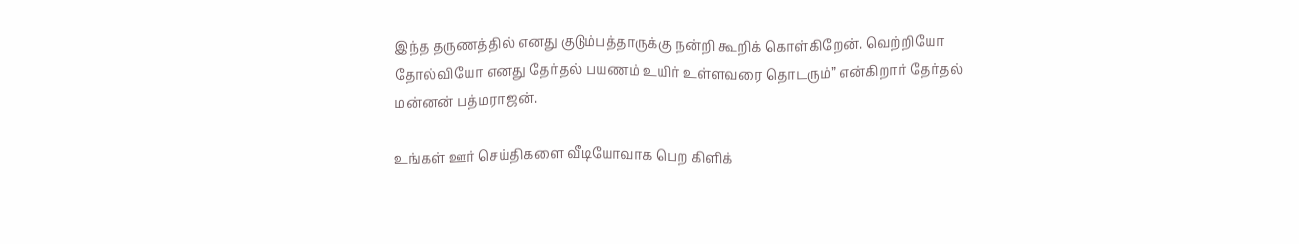இந்த தருணத்தில் எனது குடும்பத்தாருக்கு நன்றி கூறிக் கொள்கிறேன். வெற்றியோ தோல்வியோ எனது தேர்தல் பயணம் உயிர் உள்ளவரை தொடரும்” என்கிறார் தேர்தல் மன்னன் பத்மராஜன்.

உங்கள் ஊர் செய்திகளை வீடியோவாக பெற கிளிக்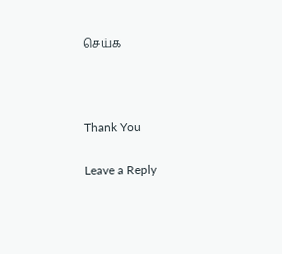செய்க



Thank You

Leave a Reply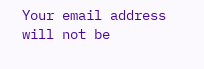Your email address will not be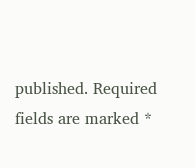published. Required fields are marked *